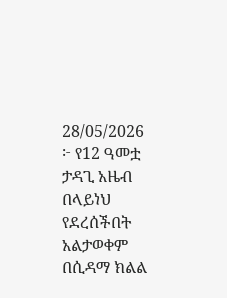28/05/2026
፦ የ12 ዓመቷ ታዳጊ አዜብ በላይነህ የደረሰችበት አልታወቀም
በሲዳማ ክልል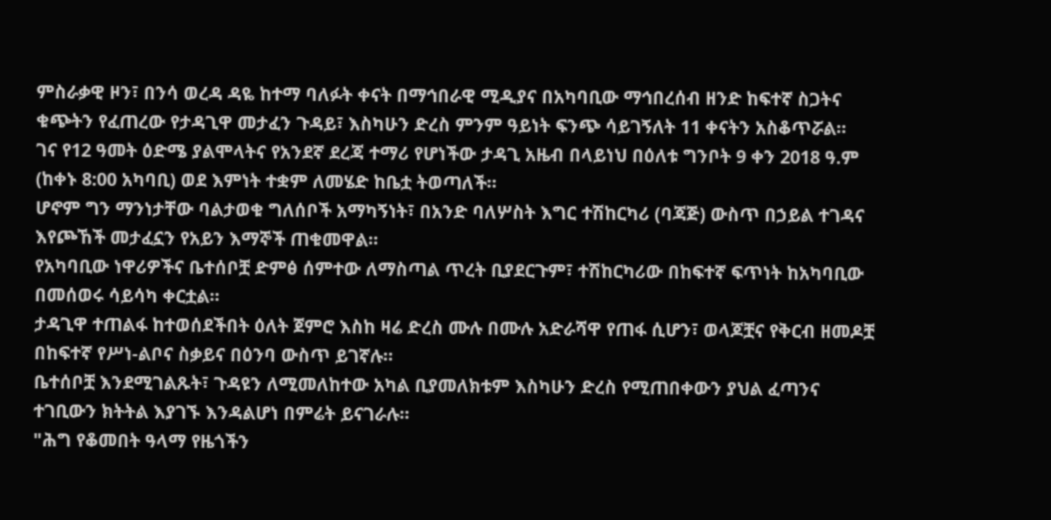ምስራቃዊ ዞን፣ በንሳ ወረዳ ዳዬ ከተማ ባለፉት ቀናት በማኅበራዊ ሚዲያና በአካባቢው ማኅበረሰብ ዘንድ ከፍተኛ ስጋትና ቁጭትን የፈጠረው የታዳጊዋ መታፈን ጉዳይ፣ እስካሁን ድረስ ምንም ዓይነት ፍንጭ ሳይገኝለት 11 ቀናትን አስቆጥሯል።
ገና የ12 ዓመት ዕድሜ ያልሞላትና የአንደኛ ደረጃ ተማሪ የሆነችው ታዳጊ አዜብ በላይነህ በዕለቱ ግንቦት 9 ቀን 2018 ዓ.ም (ከቀኑ 8:00 አካባቢ) ወደ እምነት ተቋም ለመሄድ ከቤቷ ትወጣለች።
ሆኖም ግን ማንነታቸው ባልታወቁ ግለሰቦች አማካኝነት፣ በአንድ ባለሦስት እግር ተሽከርካሪ (ባጃጅ) ውስጥ በኃይል ተገዳና እየጮኸች መታፈኗን የአይን እማኞች ጠቁመዋል።
የአካባቢው ነዋሪዎችና ቤተሰቦቿ ድምፅ ሰምተው ለማስጣል ጥረት ቢያደርጉም፣ ተሽከርካሪው በከፍተኛ ፍጥነት ከአካባቢው በመሰወሩ ሳይሳካ ቀርቷል።
ታዳጊዋ ተጠልፋ ከተወሰደችበት ዕለት ጀምሮ እስከ ዛሬ ድረስ ሙሉ በሙሉ አድራሻዋ የጠፋ ሲሆን፣ ወላጆቿና የቅርብ ዘመዶቿ በከፍተኛ የሥነ-ልቦና ስቃይና በዕንባ ውስጥ ይገኛሉ።
ቤተሰቦቿ እንደሚገልጹት፣ ጉዳዩን ለሚመለከተው አካል ቢያመለክቱም እስካሁን ድረስ የሚጠበቀውን ያህል ፈጣንና ተገቢውን ክትትል እያገኙ እንዳልሆነ በምሬት ይናገራሉ።
"ሕግ የቆመበት ዓላማ የዜጎችን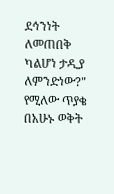ደኅንነት ለመጠበቅ ካልሆነ ታዲያ ለምንድነው?" የሚለው ጥያቄ በአሁኑ ወቅት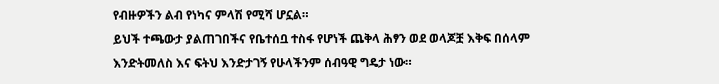የብዙዎችን ልብ የነካና ምላሽ የሚሻ ሆኗል።
ይህች ተጫውታ ያልጠገበችና የቤተሰቧ ተስፋ የሆነች ጨቅላ ሕፃን ወደ ወላጆቿ እቅፍ በሰላም እንድትመለስ እና ፍትህ እንድታገኝ የሁላችንም ሰብዓዊ ግዴታ ነው።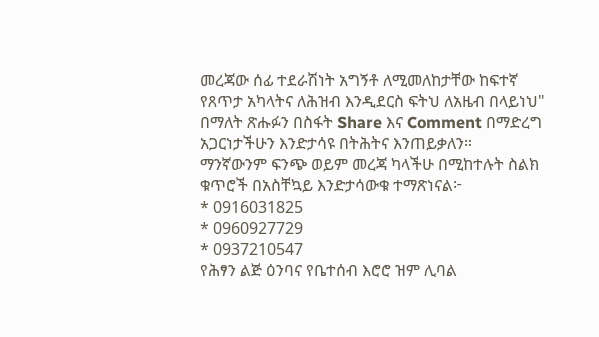መረጃው ሰፊ ተደራሽነት አግኝቶ ለሚመለከታቸው ከፍተኛ የጸጥታ አካላትና ለሕዝብ እንዲደርስ ፍትህ ለአዜብ በላይነህ" በማለት ጽሑፉን በስፋት Share እና Comment በማድረግ አጋርነታችሁን እንድታሳዩ በትሕትና እንጠይቃለን።
ማንኛውንም ፍንጭ ወይም መረጃ ካላችሁ በሚከተሉት ስልክ ቁጥሮች በአስቸኳይ እንድታሳውቁ ተማጽነናል፦
* 0916031825
* 0960927729
* 0937210547
የሕፃን ልጅ ዕንባና የቤተሰብ እሮሮ ዝም ሊባል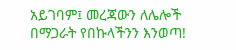አይገባም፤ መረጃውን ለሌሎች በማጋራት የበኩላችንን እንወጣ!